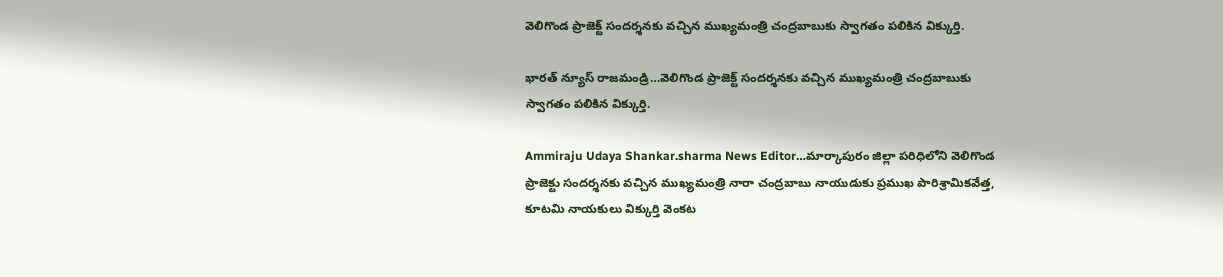వెలిగొండ ప్రాజెక్ట్ సందర్శనకు వచ్చిన ముఖ్యమంత్రి చంద్రబాబుకు స్వాగతం పలికిన విక్కుర్తి.

భారత్ న్యూస్ రాజమండ్రి…వెలిగొండ ప్రాజెక్ట్ సందర్శనకు వచ్చిన ముఖ్యమంత్రి చంద్రబాబుకు స్వాగతం పలికిన విక్కుర్తి.

Ammiraju Udaya Shankar.sharma News Editor…మార్కాపురం జిల్లా పరిధిలోని వెలిగొండ ప్రాజెక్టు సందర్శనకు వచ్చిన ముఖ్యమంత్రి నారా చంద్రబాబు నాయుడుకు ప్రముఖ పారిశ్రామికవేత్త, కూటమి నాయకులు విక్కుర్తి వెంకట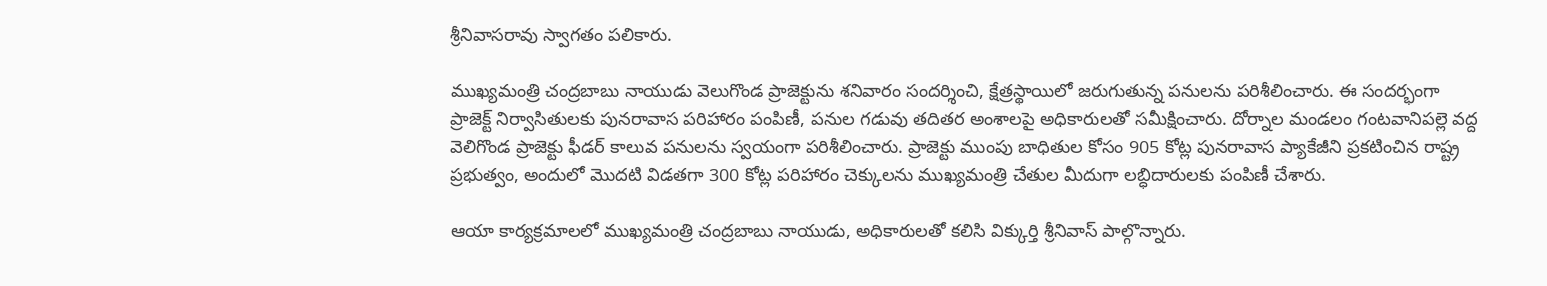శ్రీనివాసరావు స్వాగతం పలికారు.

ముఖ్యమంత్రి చంద్రబాబు నాయుడు వెలుగొండ ప్రాజెక్టును శనివారం సందర్శించి, క్షేత్రస్థాయిలో జరుగుతున్న పనులను పరిశీలించారు. ఈ సందర్భంగా ప్రాజెక్ట్ నిర్వాసితులకు పునరావాస పరిహారం పంపిణీ, పనుల గడువు తదితర అంశాలపై అధికారులతో సమీక్షించారు. దోర్నాల మండలం గంటవానిపల్లె వద్ద వెలిగొండ ప్రాజెక్టు ఫీడర్ కాలువ పనులను స్వయంగా పరిశీలించారు. ప్రాజెక్టు ముంపు బాధితుల కోసం 905 కోట్ల పునరావాస ప్యాకేజీని ప్రకటించిన రాష్ట్ర ప్రభుత్వం, అందులో మొదటి విడతగా 300 కోట్ల పరిహారం చెక్కులను ముఖ్యమంత్రి చేతుల మీదుగా లబ్ధిదారులకు పంపిణీ చేశారు.

ఆయా కార్యక్రమాలలో ముఖ్యమంత్రి చంద్రబాబు నాయుడు, అధికారులతో కలిసి విక్కుర్తి శ్రీనివాస్ పాల్గొన్నారు.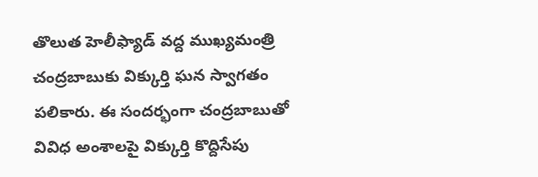తొలుత హెలీఫ్యాడ్ వద్ద ముఖ్యమంత్రి చంద్రబాబుకు విక్కుర్తి ఘన స్వాగతం పలికారు. ఈ సందర్భంగా చంద్రబాబుతో వివిధ అంశాలపై విక్కుర్తి కొద్దిసేపు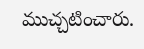ముచ్చటించారు.